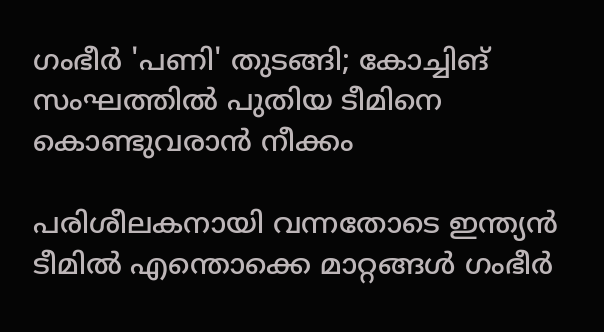ഗംഭീർ 'പണി' തുടങ്ങി; കോച്ചിങ് സംഘത്തിൽ പുതിയ ടീമിനെ കൊണ്ടുവരാൻ നീക്കം

പരിശീലകനായി വന്നതോടെ ഇന്ത്യൻ ടീമിൽ എന്തൊക്കെ മാറ്റങ്ങൾ ഗംഭീർ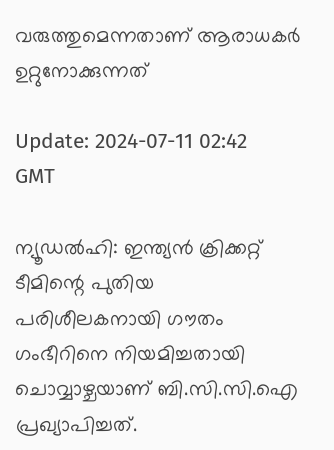വരുത്തുമെന്നതാണ് ആരാധകർ ഉറ്റുനോക്കുന്നത്

Update: 2024-07-11 02:42 GMT

ന്യൂഡല്‍ഹി: ഇന്ത്യന്‍ ക്രിക്കറ്റ് ടീമിന്റെ പുതിയ പരിശീലകനായി ഗൗതം ഗംഭീറിനെ നിയമിച്ചതായി ചൊവ്വാഴ്ചയാണ് ബി.സി.സി.ഐ പ്രഖ്യാപിച്ചത്.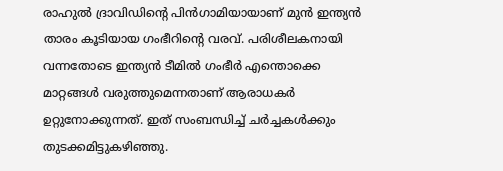രാഹുല്‍ ദ്രാവിഡിന്റെ പിന്‍ഗാമിയായാണ് മുന്‍ ഇന്ത്യന്‍ താരം കൂടിയായ ഗംഭീറിന്റെ വരവ്. പരിശീലകനായി വന്നതോടെ ഇന്ത്യന്‍ ടീമില്‍ ഗംഭീര്‍ എന്തൊക്കെ മാറ്റങ്ങള്‍ വരുത്തുമെന്നതാണ് ആരാധകര്‍ ഉറ്റുനോക്കുന്നത്. ഇത് സംബന്ധിച്ച് ചര്‍ച്ചകള്‍ക്കും തുടക്കമിട്ടുകഴിഞ്ഞു.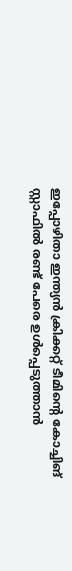ഇപ്പോഴിതാ ഇന്ത്യന്‍ ക്രിക്കറ്റ് ടീമിന്റെ കോച്ചിങ് സ്റ്റാഫില്‍ രണ്ട് പേരെ ഉള്‍പ്പെടുത്താന്‍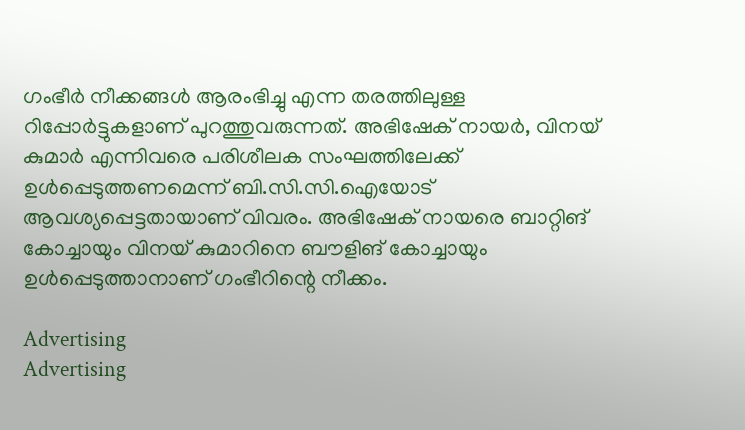ഗംഭീര്‍ നീക്കങ്ങള്‍ ആരംഭിച്ചു എന്ന തരത്തിലുള്ള റിപ്പോര്‍ട്ടുകളാണ് പുറത്തുവരുന്നത്. അഭിഷേക് നായര്‍, വിനയ് കുമാര്‍ എന്നിവരെ പരിശീലക സംഘത്തിലേക്ക് ഉള്‍പ്പെടുത്തണമെന്ന് ബി.സി.സി.ഐയോട് ആവശ്യപ്പെട്ടതായാണ് വിവരം. അഭിഷേക് നായരെ ബാറ്റിങ് കോച്ചായും വിനയ് കുമാറിനെ ബൗളിങ് കോച്ചായും ഉള്‍പ്പെടുത്താനാണ് ഗംഭീറിന്റെ നീക്കം.

Advertising
Advertising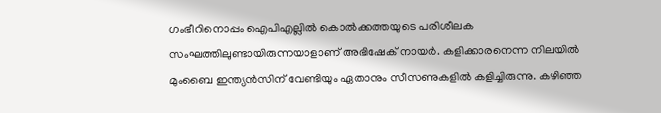ഗംഭീറിനൊപ്പം ഐപിഎല്ലില്‍ കൊല്‍ക്കത്തയുടെ പരിശീലക സംഘത്തിലുണ്ടായിരുന്നയാളാണ് അഭിഷേക് നായര്‍. കളിക്കാരനെന്ന നിലയില്‍ മുംബൈ ഇന്ത്യന്‍സിന് വേണ്ടിയും ഏതാനും സീസണുകളില്‍ കളിച്ചിരുന്നു. കഴിഞ്ഞ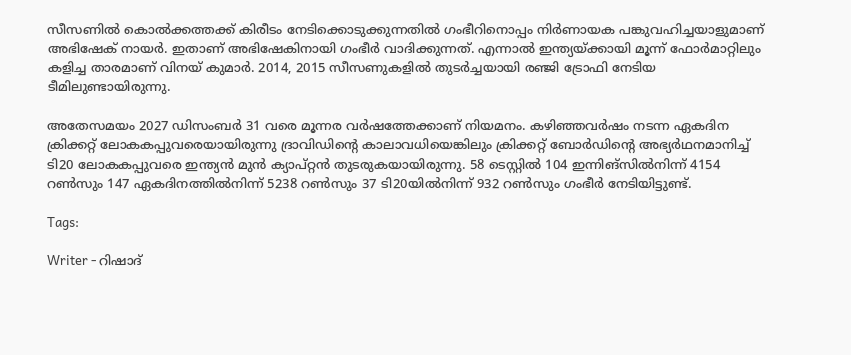സീസണില്‍ കൊല്‍ക്കത്തക്ക് കിരീടം നേടിക്കൊടുക്കുന്നതില്‍ ഗംഭീറിനൊപ്പം നിര്‍ണായക പങ്കുവഹിച്ചയാളുമാണ് അഭിഷേക് നായർ. ഇതാണ് അഭിഷേകിനായി ഗംഭീര്‍ വാദിക്കുന്നത്. എന്നാല്‍ ഇന്ത്യയ്ക്കായി മൂന്ന് ഫോര്‍മാറ്റിലും കളിച്ച താരമാണ് വിനയ് കുമാര്‍. 2014, 2015 സീസണുകളില്‍ തുടര്‍ച്ചയായി രഞ്ജി ട്രോഫി നേടിയ ടീമിലുണ്ടായിരുന്നു.

അതേസമയം 2027 ഡിസംബര്‍ 31 വരെ മൂന്നര വര്‍ഷത്തേക്കാണ് നിയമനം. കഴിഞ്ഞവര്‍ഷം നടന്ന ഏകദിന ക്രിക്കറ്റ് ലോകകപ്പുവരെയായിരുന്നു ദ്രാവിഡിന്റെ കാലാവധിയെങ്കിലും ക്രിക്കറ്റ് ബോര്‍ഡിന്റെ അഭ്യര്‍ഥനമാനിച്ച് ടി20 ലോകകപ്പുവരെ ഇന്ത്യന്‍ മുന്‍ ക്യാപ്റ്റന്‍ തുടരുകയായിരുന്നു. 58 ടെസ്റ്റില്‍ 104 ഇന്നിങ്സില്‍നിന്ന് 4154 റണ്‍സും 147 ഏകദിനത്തില്‍നിന്ന് 5238 റണ്‍സും 37 ടി20യില്‍നിന്ന് 932 റണ്‍സും ഗംഭീര്‍ നേടിയിട്ടുണ്ട്.

Tags:

Writer - റിഷാദ്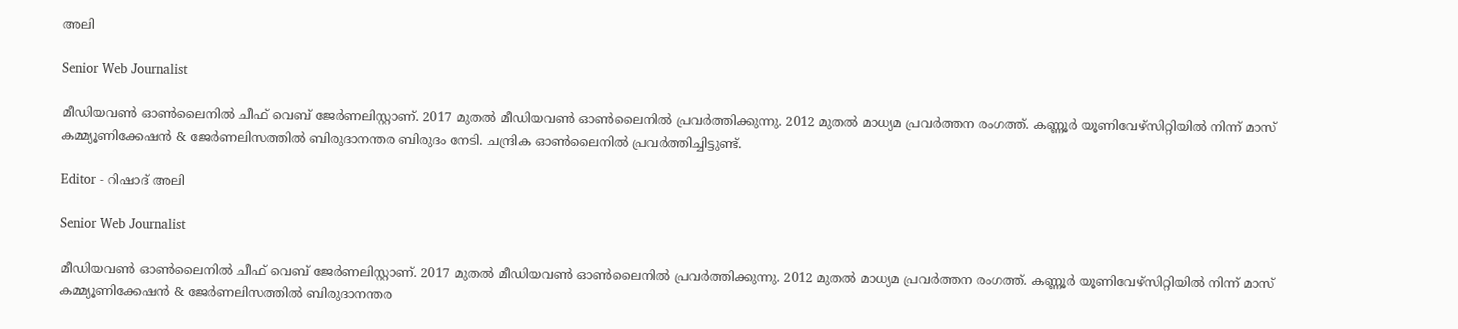അലി

Senior Web Journalist

മീഡിയവൺ ഓൺലൈനിൽ ചീഫ് വെബ് ജേർണലിസ്റ്റാണ്. 2017 മുതൽ മീഡിയവൺ ഓൺലൈനിൽ പ്രവർത്തിക്കുന്നു. 2012 മുതൽ മാധ്യമ പ്രവർത്തന രംഗത്ത്. കണ്ണൂര്‍ യൂണിവേഴ്‌സിറ്റിയിൽ നിന്ന് മാസ് കമ്മ്യൂണിക്കേഷന്‍ & ജേര്‍ണലിസത്തില്‍ ബിരുദാനന്തര ബിരുദം നേടി. ചന്ദ്രിക ഓണ്‍ലൈനില്‍ പ്രവര്‍ത്തിച്ചിട്ടുണ്ട്.

Editor - റിഷാദ് അലി

Senior Web Journalist

മീഡിയവൺ ഓൺലൈനിൽ ചീഫ് വെബ് ജേർണലിസ്റ്റാണ്. 2017 മുതൽ മീഡിയവൺ ഓൺലൈനിൽ പ്രവർത്തിക്കുന്നു. 2012 മുതൽ മാധ്യമ പ്രവർത്തന രംഗത്ത്. കണ്ണൂര്‍ യൂണിവേഴ്‌സിറ്റിയിൽ നിന്ന് മാസ് കമ്മ്യൂണിക്കേഷന്‍ & ജേര്‍ണലിസത്തില്‍ ബിരുദാനന്തര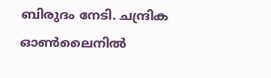ബിരുദം നേടി. ചന്ദ്രിക ഓണ്‍ലൈനില്‍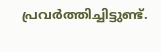പ്രവര്‍ത്തിച്ചിട്ടുണ്ട്.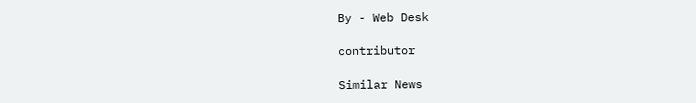By - Web Desk

contributor

Similar News